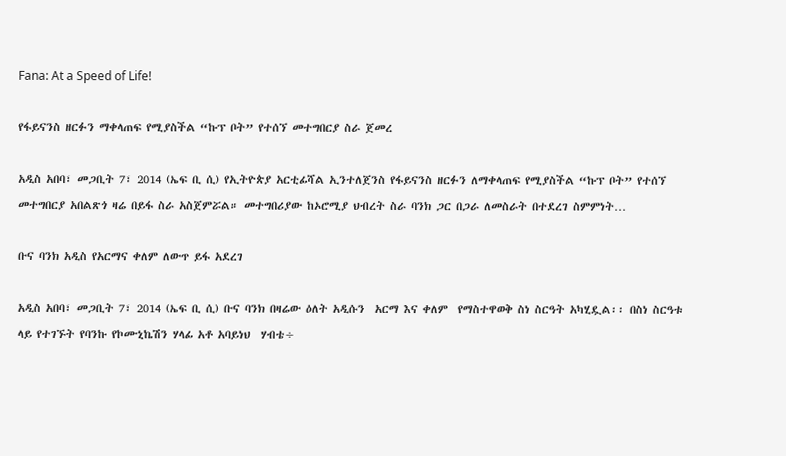Fana: At a Speed of Life!

የፋይናንስ ዘርፉን ማቀላጠፍ የሚያስችል “ኩፕ ቦት” የተሰኘ መተግበርያ ስራ ጀመረ

አዲስ አበባ፣ መጋቢት 7፣ 2014 (ኤፍ ቢ ሲ) የኢትዮጵያ አርቲፊሻል ኢንተለጀንስ የፋይናንስ ዘርፉን ለማቀላጠፍ የሚያስችል “ኩፕ ቦት” የተሰኘ መተግበርያ አበልጽጎ ዛሬ በይፋ ስራ አስጀምሯል። መተግበሪያው ከኦሮሚያ ህብረት ስራ ባንክ ጋር በጋራ ለመስራት በተደረገ ስምምነት…

ቡና ባንክ አዲስ የአርማና ቀለም ለውጥ ይፋ አደረገ

አዲስ አበባ፣ መጋቢት 7፣ 2014 (ኤፍ ቢ ሲ) ቡና ባንክ በዛሬው ዕለት አዲሱን  አርማ እና ቀለም  የማስተዋወቅ ስነ ስርዓት አካሂዷል፡፡ በስነ ስርዓቱ ላይ የተገኙት የባንኩ የኮሙኒኬሽን ሃላፊ አቶ አባይነህ  ሃብቴ÷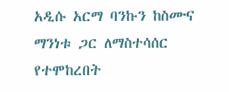አዲሱ አርማ ባንኩን ከስሙና ማንነቱ ጋር ለማስተሳሰር የተሞከረበት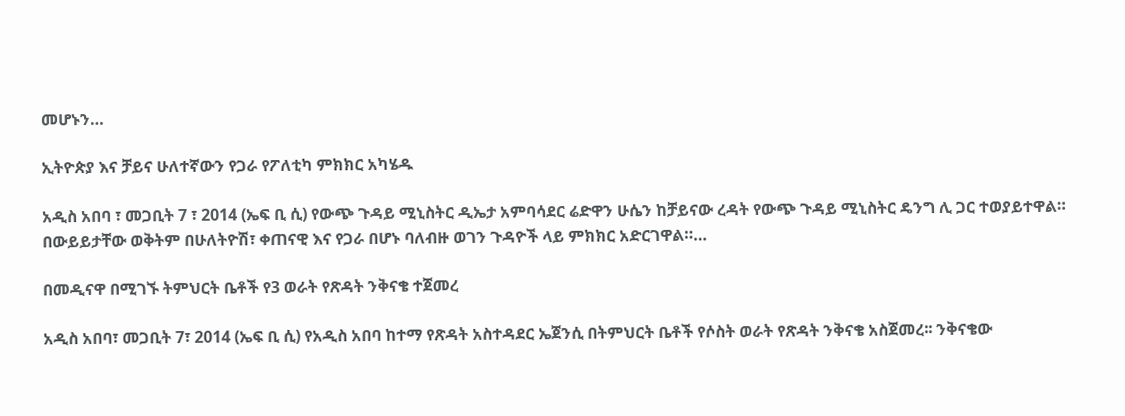መሆኑን…

ኢትዮጵያ እና ቻይና ሁለተኛውን የጋራ የፖለቲካ ምክክር አካሄዱ

አዲስ አበባ ፣ መጋቢት 7 ፣ 2014 (ኤፍ ቢ ሲ) የውጭ ጉዳይ ሚኒስትር ዲኤታ አምባሳደር ሬድዋን ሁሴን ከቻይናው ረዳት የውጭ ጉዳይ ሚኒስትር ዴንግ ሊ ጋር ተወያይተዋል። በውይይታቸው ወቅትም በሁለትዮሽ፣ ቀጠናዊ እና የጋራ በሆኑ ባለብዙ ወገን ጉዳዮች ላይ ምክክር አድርገዋል።…

በመዲናዋ በሚገኙ ትምህርት ቤቶች የ3 ወራት የጽዳት ንቅናቄ ተጀመረ

አዲስ አበባ፣ መጋቢት 7፣ 2014 (ኤፍ ቢ ሲ) የአዲስ አበባ ከተማ የጽዳት አስተዳደር ኤጀንሲ በትምህርት ቤቶች የሶስት ወራት የጽዳት ንቅናቄ አስጀመረ፡፡ ንቅናቄው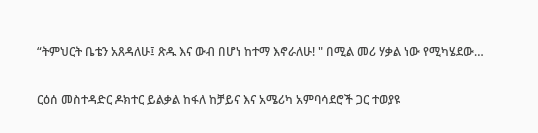“ትምህርት ቤቴን አጸዳለሁ፤ ጽዱ እና ውብ በሆነ ከተማ እኖራለሁ! " በሚል መሪ ሃቃል ነው የሚካሄደው…

ርዕሰ መስተዳድር ዶክተር ይልቃል ከፋለ ከቻይና እና አሜሪካ አምባሳደሮች ጋር ተወያዩ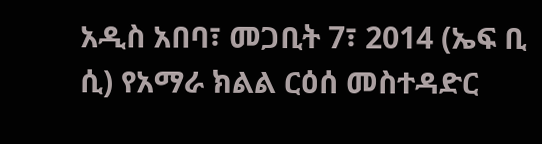አዲስ አበባ፣ መጋቢት 7፣ 2014 (ኤፍ ቢ ሲ) የአማራ ክልል ርዕሰ መስተዳድር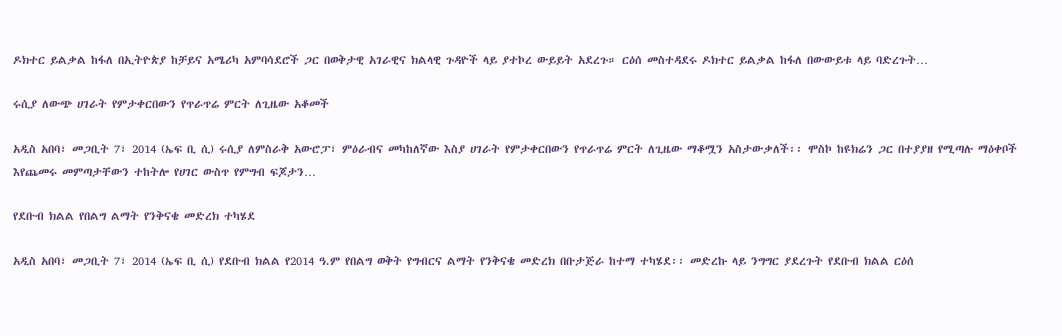ዶክተር ይልቃል ከፋለ በኢትዮጵያ ከቻይና አሜሪካ አምባሳደሮች ጋር በወቅታዊ አገራዊና ክልላዊ ጉዳዮች ላይ ያተኮረ ውይይት አደረጉ። ርዕሰ መስተዳደሩ ዶክተር ይልቃል ከፋለ በውውይቱ ላይ ባድረጉት…

ሩሲያ ለውጭ ሀገራት የምታቀርበውን የጥራጥሬ ምርት ለጊዜው አቆመች

አዲስ አበባ፣ መጋቢት 7፣ 2014 (ኤፍ ቢ ሲ) ሩሲያ ለምስራቅ አውሮፓ፣ ምዕራብና መካከለኛው እስያ ሀገራት የምታቀርበውን የጥራጥሬ ምርት ለጊዜው ማቆሟን አስታውቃለች፡፡ ሞስኮ ከዩክሬን ጋር በተያያዘ የሚጣሉ ማዕቀቦች እየጨመሩ መምጣታቸውን ተከትሎ የሀገር ውስጥ የምግብ ፍጆታን…

የደቡብ ክልል የበልግ ልማት የንቅናቄ መድረክ ተካሄደ

አዲስ አበባ፣ መጋቢት 7፣ 2014 (ኤፍ ቢ ሲ) የደቡብ ክልል የ2014 ዓ.ም የበልግ ወቅት የግብርና ልማት የንቅናቄ መድረክ በቡታጅራ ከተማ ተካሄደ፡፡ መድረኩ ላይ ንግግር ያደረጉት የደቡብ ክልል ርዕሰ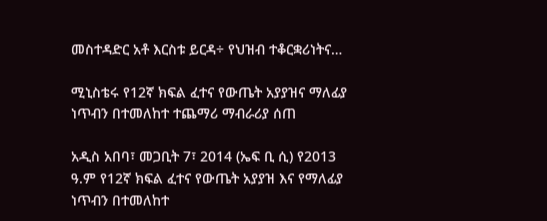መስተዳድር አቶ እርስቱ ይርዳ÷ የህዝብ ተቆርቋሪነትና…

ሚኒስቴሩ የ12ኛ ክፍል ፈተና የውጤት አያያዝና ማለፊያ ነጥብን በተመለከተ ተጨማሪ ማብራሪያ ሰጠ

አዲስ አበባ፣ መጋቢት 7፣ 2014 (ኤፍ ቢ ሲ) የ2013 ዓ.ም የ12ኛ ክፍል ፈተና የውጤት አያያዝ እና የማለፊያ ነጥብን በተመለከተ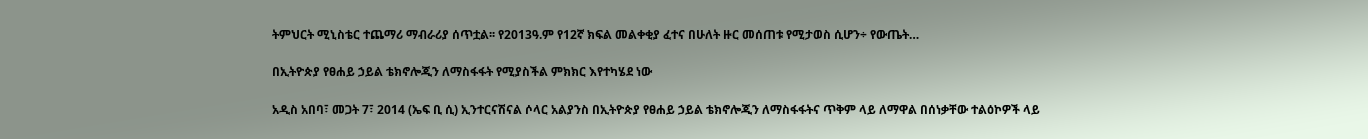ትምህርት ሚኒስቴር ተጨማሪ ማብራሪያ ሰጥቷል፡፡ የ2013ዓ.ም የ12ኛ ክፍል መልቀቂያ ፈተና በሁለት ዙር መሰጠቱ የሚታወስ ሲሆን÷ የውጤት…

በኢትዮጵያ የፀሐይ ኃይል ቴክኖሎጂን ለማስፋፋት የሚያስችል ምክክር እየተካሄደ ነው

አዲስ አበባ፣ መጋት 7፣ 2014 (ኤፍ ቢ ሲ) ኢንተርናሽናል ሶላር አልያንስ በኢትዮጵያ የፀሐይ ኃይል ቴክኖሎጂን ለማስፋፋትና ጥቅም ላይ ለማዋል በሰነቃቸው ተልዕኮዎች ላይ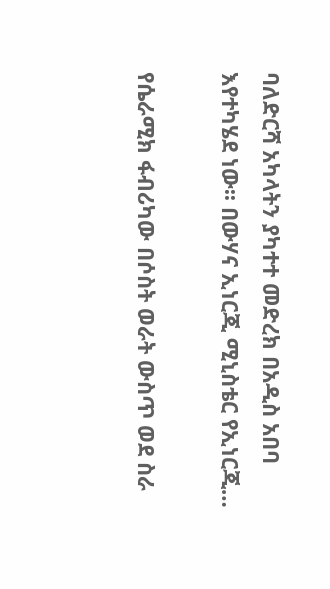ባለድርሻ አካላትን ያካተተ መድረክ በአዲስ አበባ እየተካሄደ ነው፡፡ በውሃና ኢነርጂ ሚኒስቴር የኢነርጂ…

የሴራሚክ ፋብሪካው በሶስት ወራት ውስጥ ወደ ስራ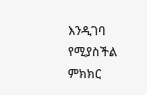እንዲገባ የሚያስችል ምክክር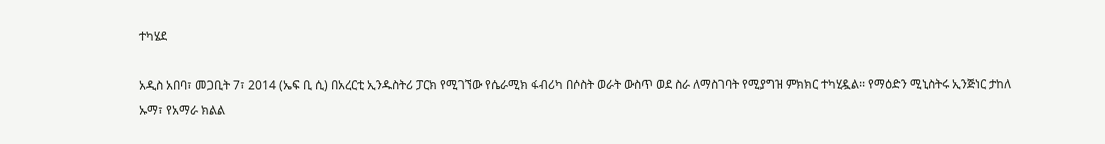ተካሄደ

አዲስ አበባ፣ መጋቢት 7፣ 2014 (ኤፍ ቢ ሲ) በአረርቲ ኢንዱስትሪ ፓርክ የሚገኘው የሴራሚክ ፋብሪካ በሶስት ወራት ውስጥ ወደ ስራ ለማስገባት የሚያግዝ ምክክር ተካሂዷል፡፡ የማዕድን ሚኒስትሩ ኢንጅነር ታከለ ኡማ፣ የአማራ ክልል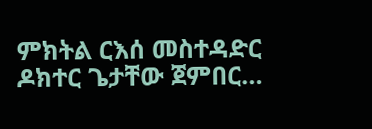ምክትል ርእሰ መስተዳድር ዶክተር ጌታቸው ጀምበር…